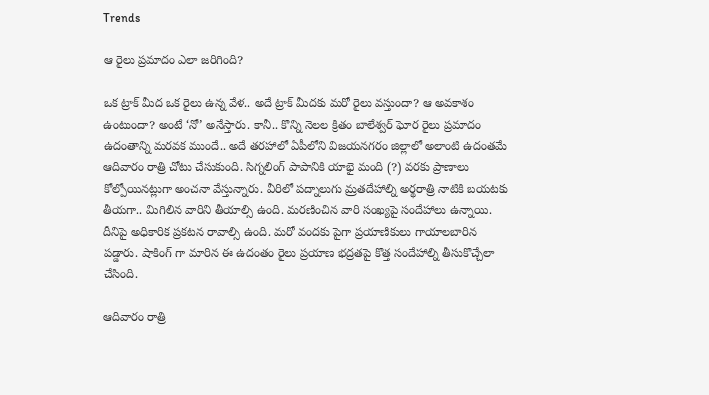Trends

ఆ రైలు ప్రమాదం ఎలా జరిగింది?

ఒక ట్రాక్ మీద ఒక రైలు ఉన్న వేళ.. అదే ట్రాక్ మీదకు మరో రైలు వస్తుందా? ఆ అవకాశం ఉంటుందా? అంటే ‘నో’ అనేస్తారు. కానీ.. కొన్ని నెలల క్రితం బాలేశ్వర్ ఘోర రైలు ప్రమాదం ఉదంతాన్ని మరవక ముందే.. అదే తరహాలో ఏపీలోని విజయనగరం జిల్లాలో అలాంటి ఉదంతమే ఆదివారం రాత్రి చోటు చేసుకుంది. సిగ్నలింగ్ పాపానికి యాభై మంది (?) వరకు ప్రాణాలు కోల్పోయినట్లుగా అంచనా వేస్తున్నారు. వీరిలో పద్నాలుగు మ్రతదేహాల్ని అర్థరాత్రి నాటికి బయటకు తీయగా.. మిగిలిన వారిని తీయాల్సి ఉంది. మరణించిన వారి సంఖ్యపై సందేహాలు ఉన్నాయి. దీనిపై అధికారిక ప్రకటన రావాల్సి ఉంది. మరో వందకు పైగా ప్రయాణికులు గాయాలబారిన పడ్డారు. షాకింగ్ గా మారిన ఈ ఉదంతం రైలు ప్రయాణ భద్రతపై కొత్త సందేహాల్ని తీసుకొచ్చేలా చేసింది.

ఆదివారం రాత్రి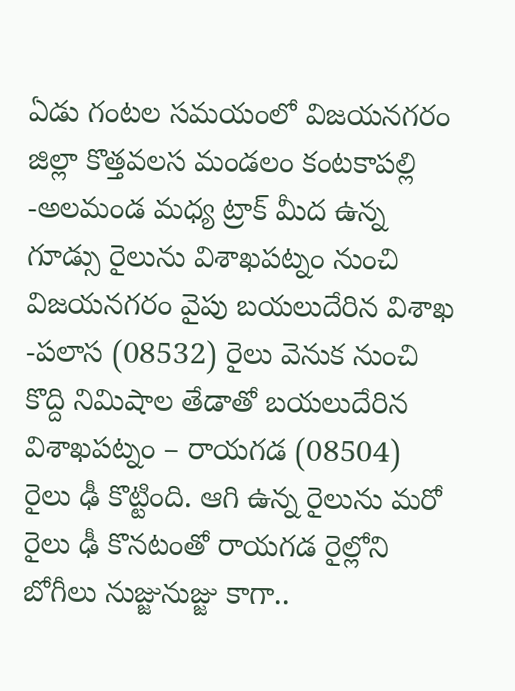ఏడు గంటల సమయంలో విజయనగరం జిల్లా కొత్తవలస మండలం కంటకాపల్లి -అలమండ మధ్య ట్రాక్ మీద ఉన్న గూడ్సు రైలును విశాఖపట్నం నుంచి విజయనగరం వైపు బయలుదేరిన విశాఖ -పలాస (08532) రైలు వెనుక నుంచి కొద్ది నిమిషాల తేడాతో బయలుదేరిన విశాఖపట్నం – రాయగడ (08504) రైలు ఢీ కొట్టింది. ఆగి ఉన్న రైలును మరో రైలు ఢీ కొనటంతో రాయగడ రైల్లోని బోగీలు నుజ్జునుజ్జు కాగా..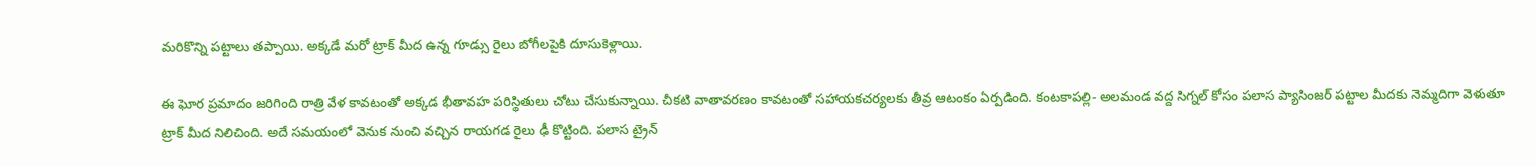మరికొన్ని పట్టాలు తప్పాయి. అక్కడే మరో ట్రాక్ మీద ఉన్న గూడ్సు రైలు బోగీలపైకి దూసుకెళ్లాయి.

ఈ ఘోర ప్రమాదం జరిగింది రాత్రి వేళ కావటంతో అక్కడ భీతావహ పరిస్థితులు చోటు చేసుకున్నాయి. చీకటి వాతావరణం కావటంతో సహాయకచర్యలకు తీవ్ర ఆటంకం ఏర్పడింది. కంటకాపల్లి- అలమండ వద్ద సిగ్నల్ కోసం పలాస ప్యాసింజర్ పట్టాల మీదకు నెమ్మదిగా వెళుతూ ట్రాక్ మీద నిలిచింది. అదే సమయంలో వెనుక నుంచి వచ్చిన రాయగడ రైలు ఢీ కొట్టింది. పలాస ట్రైన్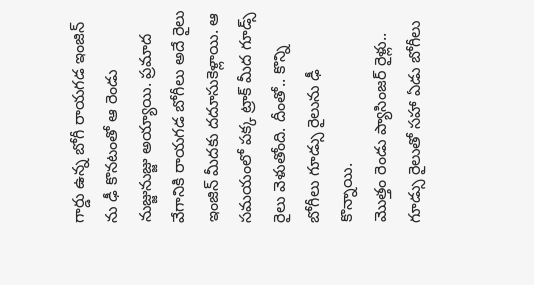గార్డు ఉన్న బోగీ రాయగడ ఇంజిన్ ను ఢీ కొనటంతో ఆ రెండు నుజ్జునుజ్జు అయ్యాయి. ప్రమాద వేగానికి రాయగడ బోగీలు అదే రైలు ఇంజిన్ మీదకు దదూసుకెళ్లాయి. ఆ సమయంలో పక్క ట్రాక్ మీద గూడ్స్ రైలు వెళుతోంది. దీంతో.. కొన్ని బోగీలు గూడ్సు రైలును ఢీ కొన్నాయి.
మొత్తం రెండు ప్యాసింజర్ రైళ్లు.. గూడ్సు రైలుతో సహా ఏడు బోగీలు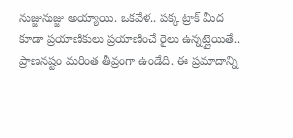నుజ్జునుజ్జు అయ్యాయి. ఒకవేళ.. పక్క ట్రాక్ మీద కూడా ప్రయాణికులు ప్రయాణించే రైలు ఉన్నట్లైయితే.. ప్రాణనష్టం మరింత తీవ్రంగా ఉండేది. ఈ ప్రమాదాన్ని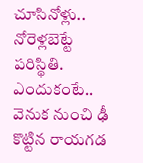చూసినోళ్లు.. నోరెళ్లబెట్టే పరిస్థితి. ఎందుకంటే.. వెనుక నుంచి ఢీ కొట్టిన రాయగడ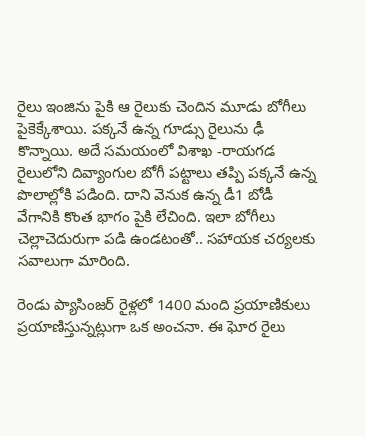రైలు ఇంజిను పైకి ఆ రైలుకు చెందిన మూడు బోగీలు పైకెక్కేశాయి. పక్కనే ఉన్న గూడ్సు రైలును ఢీ కొన్నాయి. అదే సమయంలో విశాఖ -రాయగడ రైలులోని దివ్యాంగుల బోగీ పట్టాలు తప్పి పక్కనే ఉన్న పొలాల్లోకి పడింది. దాని వెనుక ఉన్న డీ1 బోడీ వేగానికి కొంత భాగం పైకి లేచింది. ఇలా బోగీలు చెల్లాచెదురుగా పడి ఉండటంతో.. సహాయక చర్యలకు సవాలుగా మారింది.

రెండు ప్యాసింజర్ రైళ్లలో 1400 మంది ప్రయాణికులు ప్రయాణిస్తున్నట్లుగా ఒక అంచనా. ఈ ఘోర రైలు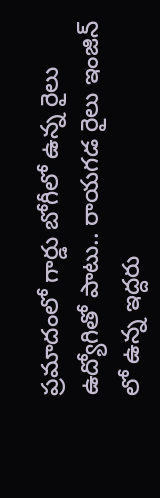ప్రమాదంలో గార్డు బోగీలో ఉన్న రైలు ఉద్యోగితో పాటు.. రాయగడ రైలు ఇంజిన్ లో ఉన్న ఇద్దరు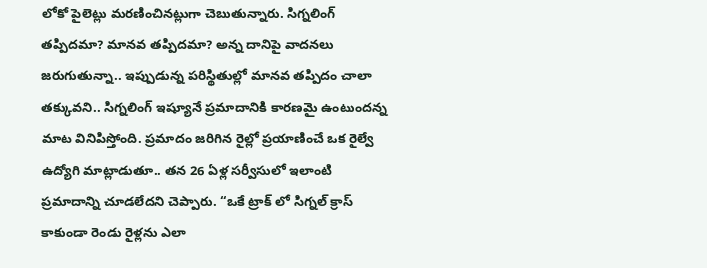లోకో పైలెట్లు మరణించినట్లుగా చెబుతున్నారు. సిగ్నలింగ్ తప్పిదమా? మానవ తప్పిదమా? అన్న దానిపై వాదనలు జరుగుతున్నా.. ఇప్పుడున్న పరిస్థితుల్లో మానవ తప్పిదం చాలా తక్కువని.. సిగ్నలింగ్ ఇష్యూనే ప్రమాదానికి కారణమై ఉంటుందన్న మాట వినిపిస్తోంది. ప్రమాదం జరిగిన రైల్లో ప్రయాణించే ఒక రైల్వే ఉద్యోగి మాట్లాడుతూ.. తన 26 ఏళ్ల సర్వీసులో ఇలాంటి ప్రమాదాన్ని చూడలేదని చెప్పారు. “ఒకే ట్రాక్ లో సిగ్నల్ క్రాస్ కాకుండా రెండు రైళ్లను ఎలా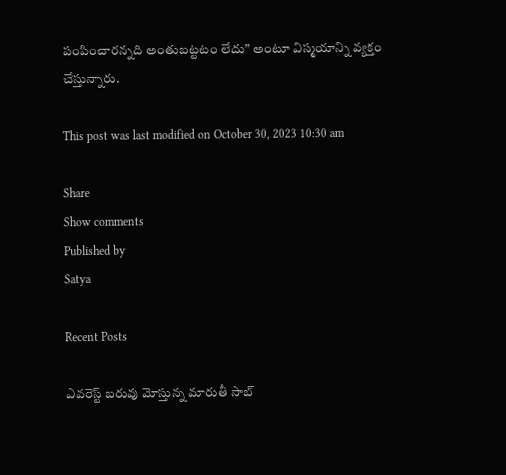పంపించారన్నది అంతుబట్టటం లేదు” అంటూ విస్మయాన్ని వ్యక్తం చేస్తున్నారు.

This post was last modified on October 30, 2023 10:30 am

Share
Show comments
Published by
Satya

Recent Posts

ఎవరెస్ట్ బరువు మోస్తున్న మారుతీ సాబ్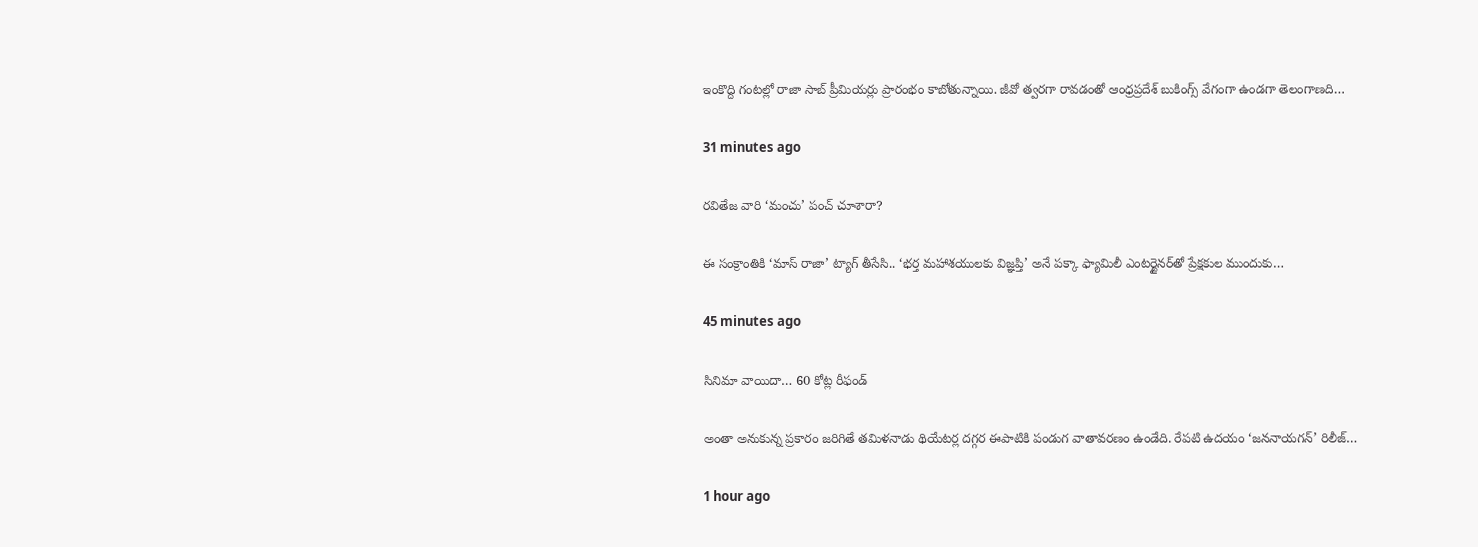ఇంకొద్ది గంటల్లో రాజా సాబ్ ప్రీమియర్లు ప్రారంభం కాబోతున్నాయి. జీవో త్వరగా రావడంతో ఆంధ్రప్రదేశ్ బుకింగ్స్ వేగంగా ఉండగా తెలంగాణది…

31 minutes ago

రవితేజ వారి ‘మంచు’ పంచ్ చూశారా?

ఈ సంక్రాంతికి ‘మాస్ రాజా’ ట్యాగ్ తీసేసి.. ‘భర్త మహాశయులకు విజ్ఞప్తి’ అనే పక్కా ఫ్యామిలీ ఎంటర్టైనర్‌తో ప్రేక్షకుల ముందుకు…

45 minutes ago

సినిమా వాయిదా… 60 కోట్ల రీఫండ్

అంతా అనుకున్న ప్రకారం జరిగితే తమిళనాడు థియేటర్ల దగ్గర ఈపాటికి పండుగ వాతావరణం ఉండేది. రేపటి ఉదయం ‘జననాయగన్’ రిలీజ్…

1 hour ago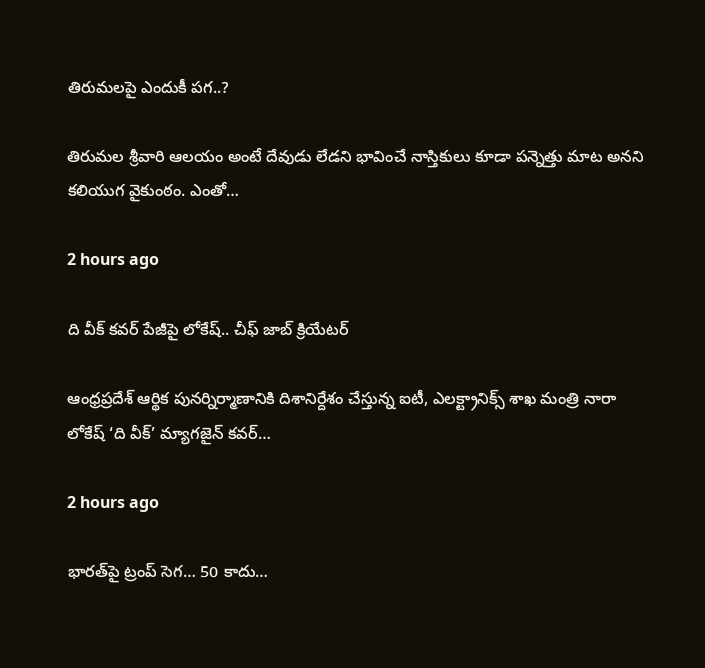తిరుమలపై ఎందుకీ పగ..?

తిరుమల శ్రీవారి ఆలయం అంటే దేవుడు లేడని భావించే నాస్తికులు కూడా పన్నెత్తు మాట అనని కలియుగ వైకుంఠం. ఎంతో…

2 hours ago

ది వీక్ కవర్ పేజీపై లోకేష్.. చీఫ్ జాబ్ క్రియేటర్

ఆంధ్రప్రదేశ్ ఆర్థిక పునర్నిర్మాణానికి దిశానిర్దేశం చేస్తున్న ఐటీ, ఎలక్ట్రానిక్స్ శాఖ మంత్రి నారా లోకేష్ ‘ది వీక్’ మ్యాగజైన్ కవర్…

2 hours ago

భార‌త్‌పై ట్రంప్ సెగ‌… 50 కాదు…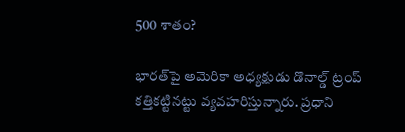500 శాతం?

భార‌త్‌పై అమెరికా అధ్య‌క్షుడు డొనాల్డ్ ట్రంప్ క‌త్తిక‌ట్టిన‌ట్టు వ్య‌వ‌హ‌రిస్తున్నారు. ప్ర‌ధాని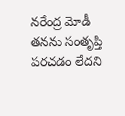న‌రేంద్ర మోడీ త‌నను సంతృప్తి ప‌ర‌చ‌డం లేద‌ని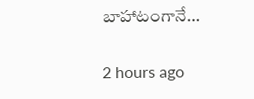బాహాటంగానే…

2 hours ago